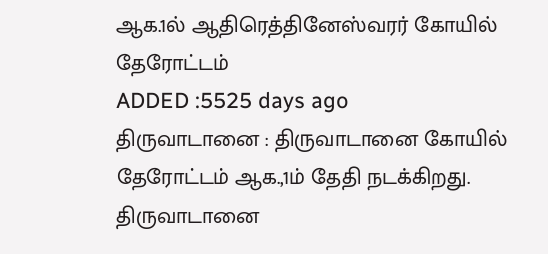ஆக.1ல் ஆதிரெத்தினேஸ்வரர் கோயில் தேரோட்டம்
ADDED :5525 days ago
திருவாடானை : திருவாடானை கோயில் தேரோட்டம் ஆக.,1ம் தேதி நடக்கிறது. திருவாடானை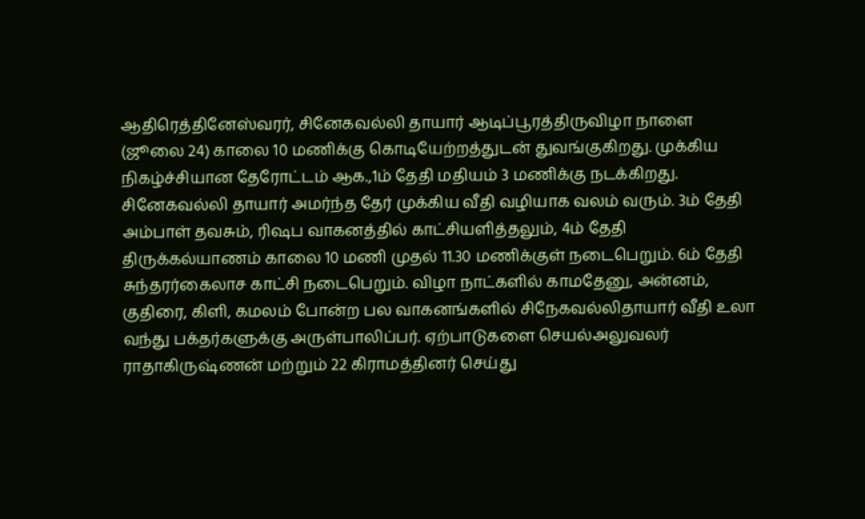ஆதிரெத்தினேஸ்வரர், சினேகவல்லி தாயார் ஆடிப்பூரத்திருவிழா நாளை (ஜூலை 24) காலை 10 மணிக்கு கொடியேற்றத்துடன் துவங்குகிறது. முக்கிய நிகழ்ச்சியான தேரோட்டம் ஆக.,1ம் தேதி மதியம் 3 மணிக்கு நடக்கிறது. சினேகவல்லி தாயார் அமர்ந்த தேர் முக்கிய வீதி வழியாக வலம் வரும். 3ம் தேதி அம்பாள் தவசும், ரிஷப வாகனத்தில் காட்சியளித்தலும், 4ம் தேதி திருக்கல்யாணம் காலை 10 மணி முதல் 11.30 மணிக்குள் நடைபெறும். 6ம் தேதி சுந்தரர்கைலாச காட்சி நடைபெறும். விழா நாட்களில் காமதேனு, அன்னம், குதிரை, கிளி, கமலம் போன்ற பல வாகனங்களில் சிநேகவல்லிதாயார் வீதி உலா வந்து பக்தர்களுக்கு அருள்பாலிப்பர். ஏற்பாடுகளை செயல்அலுவலர் ராதாகிருஷ்ணன் மற்றும் 22 கிராமத்தினர் செய்து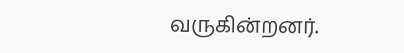வருகின்றனர்.